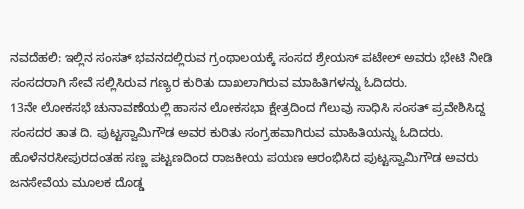ನವದೆಹಲಿ: ಇಲ್ಲಿನ ಸಂಸತ್ ಭವನದಲ್ಲಿರುವ ಗ್ರಂಥಾಲಯಕ್ಕೆ ಸಂಸದ ಶ್ರೇಯಸ್ ಪಟೇಲ್ ಅವರು ಭೇಟಿ ನೀಡಿ ಸಂಸದರಾಗಿ ಸೇವೆ ಸಲ್ಲಿಸಿರುವ ಗಣ್ಯರ ಕುರಿತು ದಾಖಲಾಗಿರುವ ಮಾಹಿತಿಗಳನ್ನು ಓದಿದರು.
13ನೇ ಲೋಕಸಭೆ ಚುನಾವಣೆಯಲ್ಲಿ ಹಾಸನ ಲೋಕಸಭಾ ಕ್ಷೇತ್ರದಿಂದ ಗೆಲುವು ಸಾಧಿಸಿ ಸಂಸತ್ ಪ್ರವೇಶಿಸಿದ್ದ ಸಂಸದರ ತಾತ ದಿ. ಪುಟ್ಟಸ್ವಾಮಿಗೌಡ ಅವರ ಕುರಿತು ಸಂಗ್ರಹವಾಗಿರುವ ಮಾಹಿತಿಯನ್ನು ಓದಿದರು.
ಹೊಳೆನರಸೀಪುರದಂತಹ ಸಣ್ಣ ಪಟ್ಟಣದಿಂದ ರಾಜಕೀಯ ಪಯಣ ಆರಂಭಿಸಿದ ಪುಟ್ಟಸ್ವಾಮಿಗೌಡ ಅವರು ಜನಸೇವೆಯ ಮೂಲಕ ದೊಡ್ಡ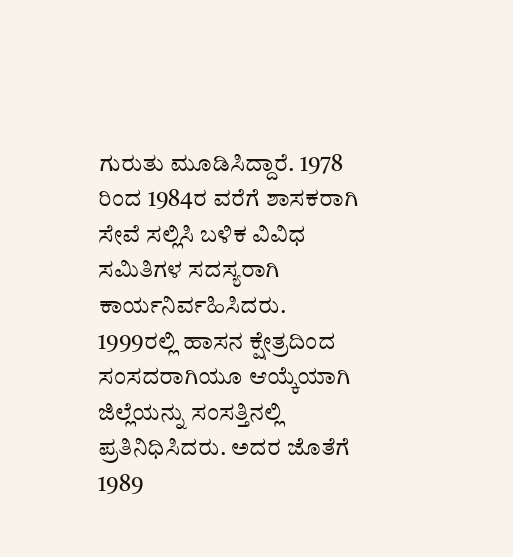ಗುರುತು ಮೂಡಿಸಿದ್ದಾರೆ. 1978 ರಿಂದ 1984ರ ವರೆಗೆ ಶಾಸಕರಾಗಿ ಸೇವೆ ಸಲ್ಲಿಸಿ ಬಳಿಕ ವಿವಿಧ ಸಮಿತಿಗಳ ಸದಸ್ಯರಾಗಿ ಕಾರ್ಯನಿರ್ವಹಿಸಿದರು.
1999ರಲ್ಲಿ ಹಾಸನ ಕ್ಷೇತ್ರದಿಂದ ಸಂಸದರಾಗಿಯೂ ಆಯ್ಕೆಯಾಗಿ ಜಿಲ್ಲೆಯನ್ನು ಸಂಸತ್ತಿನಲ್ಲಿ ಪ್ರತಿನಿಧಿಸಿದರು. ಅದರ ಜೊತೆಗೆ 1989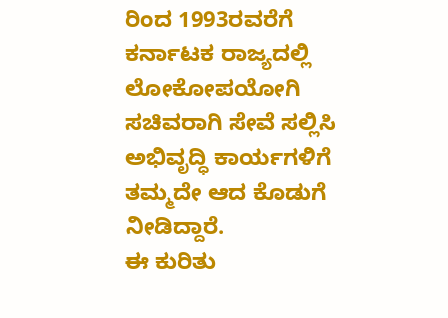ರಿಂದ 1993ರವರೆಗೆ ಕರ್ನಾಟಕ ರಾಜ್ಯದಲ್ಲಿ ಲೋಕೋಪಯೋಗಿ ಸಚಿವರಾಗಿ ಸೇವೆ ಸಲ್ಲಿಸಿ ಅಭಿವೃದ್ಧಿ ಕಾರ್ಯಗಳಿಗೆ ತಮ್ಮದೇ ಆದ ಕೊಡುಗೆ ನೀಡಿದ್ದಾರೆ.
ಈ ಕುರಿತು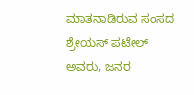ಮಾತನಾಡಿರುವ ಸಂಸದ ಶ್ರೇಯಸ್ ಪಟೇಲ್ ಅವರು, ಜನರ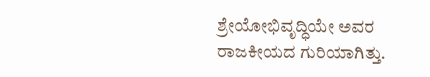ಶ್ರೇಯೋಭಿವೃದ್ಧಿಯೇ ಅವರ ರಾಜಕೀಯದ ಗುರಿಯಾಗಿತ್ತು.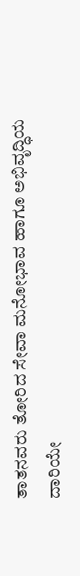ತಾತನವರು ತೋರಿದ ಸೇವಾ ಮನೋಭಾವ ಹಾಗೂ ಅಭಿವೃದ್ಧಿಯ ದಾರಿಯೇ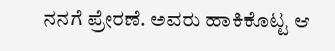ನನಗೆ ಪ್ರೇರಣೆ. ಅವರು ಹಾಕಿಕೊಟ್ಟ ಆ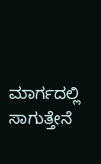ಮಾರ್ಗದಲ್ಲಿ ಸಾಗುತ್ತೇನೆ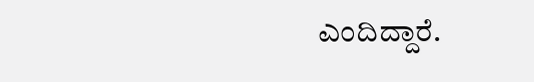ಎಂದಿದ್ದಾರೆ.